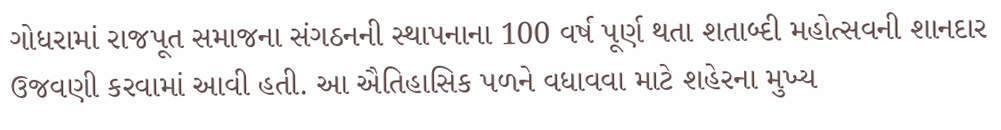ગોધરામાં રાજપૂત સમાજના સંગઠનની સ્થાપનાના 100 વર્ષ પૂર્ણ થતા શતાબ્દી મહોત્સવની શાનદાર ઉજવણી કરવામાં આવી હતી. આ ઐતિહાસિક પળને વધાવવા માટે શહેરના મુખ્ય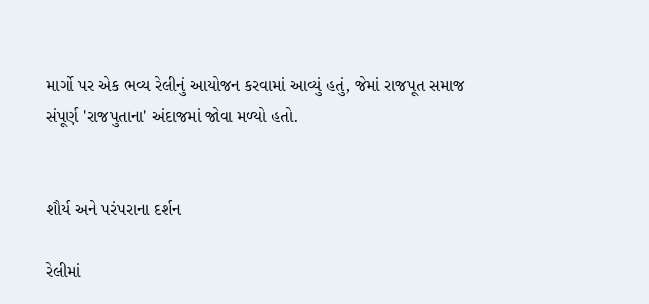માર્ગો પર એક ભવ્ય રેલીનું આયોજન કરવામાં આવ્યું હતું, જેમાં રાજપૂત સમાજ સંપૂર્ણ 'રાજપુતાના' અંદાજમાં જોવા મળ્યો હતો.


શૌર્ય અને પરંપરાના દર્શન

રેલીમાં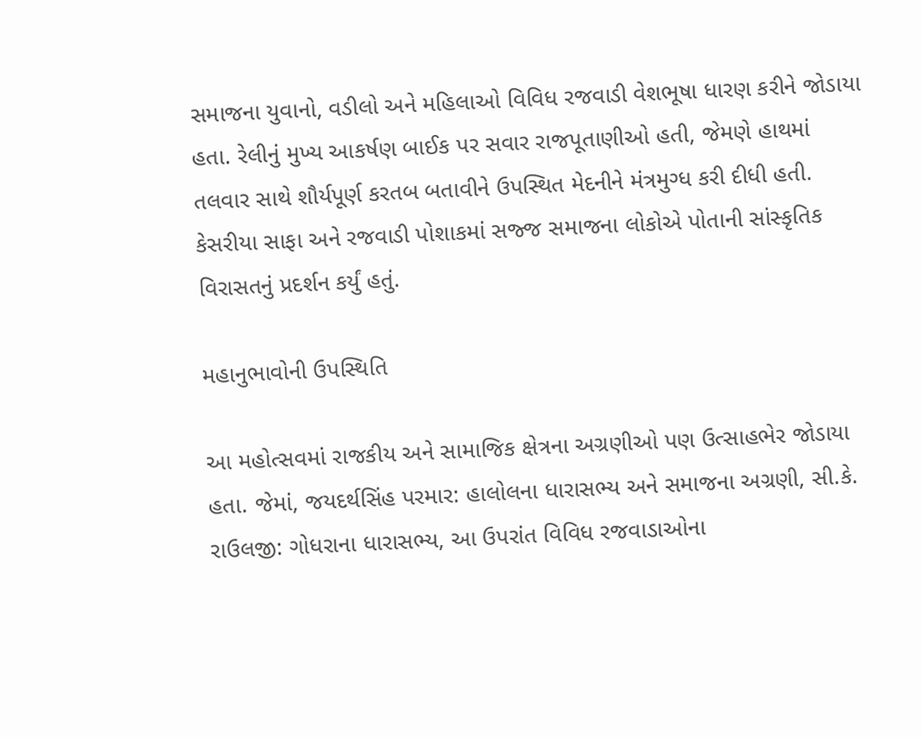સમાજના યુવાનો, વડીલો અને મહિલાઓ વિવિધ રજવાડી વેશભૂષા ધારણ કરીને જોડાયા હતા. રેલીનું મુખ્ય આકર્ષણ બાઈક પર સવાર રાજપૂતાણીઓ હતી, જેમણે હાથમાં તલવાર સાથે શૌર્યપૂર્ણ કરતબ બતાવીને ઉપસ્થિત મેદનીને મંત્રમુગ્ધ કરી દીધી હતી. કેસરીયા સાફા અને રજવાડી પોશાકમાં સજ્જ સમાજના લોકોએ પોતાની સાંસ્કૃતિક વિરાસતનું પ્રદર્શન કર્યું હતું.

મહાનુભાવોની ઉપસ્થિતિ

આ મહોત્સવમાં રાજકીય અને સામાજિક ક્ષેત્રના અગ્રણીઓ પણ ઉત્સાહભેર જોડાયા હતા. જેમાં, જયદર્થસિંહ પરમાર: હાલોલના ધારાસભ્ય અને સમાજના અગ્રણી, સી.કે. રાઉલજી: ગોધરાના ધારાસભ્ય, આ ઉપરાંત વિવિધ રજવાડાઓના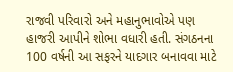રાજવી પરિવારો અને મહાનુભાવોએ પણ હાજરી આપીને શોભા વધારી હતી. સંગઠનના 100 વર્ષની આ સફરને યાદગાર બનાવવા માટે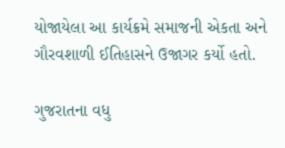યોજાયેલા આ કાર્યક્રમે સમાજની એકતા અને ગૌરવશાળી ઈતિહાસને ઉજાગર કર્યો હતો.

ગુજરાતના વધુ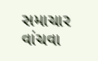સમાચાર વાંચવા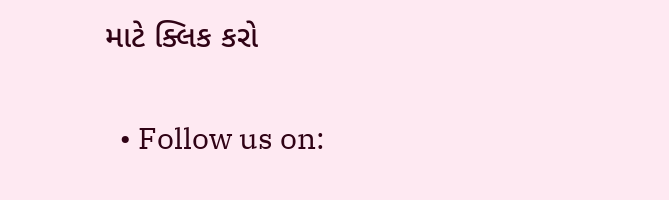માટે ક્લિક કરો

  • Follow us on: